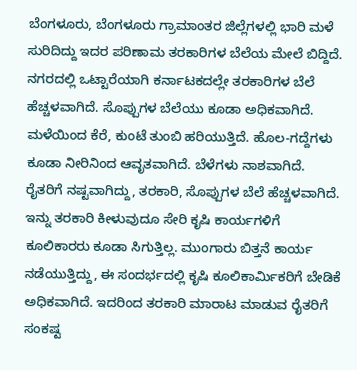ಬೆಂಗಳೂರು, ಬೆಂಗಳೂರು ಗ್ರಾಮಾಂತರ ಜಿಲ್ಲೆಗಳಲ್ಲಿ ಭಾರಿ ಮಳೆ ಸುರಿದಿದ್ದು ಇದರ ಪರಿಣಾಮ ತರಕಾರಿಗಳ ಬೆಲೆಯ ಮೇಲೆ ಬಿದ್ದಿದೆ. ನಗರದಲ್ಲಿ ಒಟ್ಟಾರೆಯಾಗಿ ಕರ್ನಾಟಕದಲ್ಲೇ ತರಕಾರಿಗಳ ಬೆಲೆ ಹೆಚ್ಚಳವಾಗಿದೆ. ಸೊಪ್ಪುಗಳ ಬೆಲೆಯು ಕೂಡಾ ಅಧಿಕವಾಗಿದೆ.
ಮಳೆಯಿಂದ ಕೆರೆ, ಕುಂಟೆ ತುಂಬಿ ಹರಿಯುತ್ತಿದೆ. ಹೊಲ-ಗದ್ದೆಗಳು ಕೂಡಾ ನೀರಿನಿಂದ ಆವೃತವಾಗಿದೆ. ಬೆಳೆಗಳು ನಾಶವಾಗಿದೆ. ರೈತರಿಗೆ ನಷ್ಟವಾಗಿದ್ದು, ತರಕಾರಿ, ಸೊಪ್ಪುಗಳ ಬೆಲೆ ಹೆಚ್ಚಳವಾಗಿದೆ.
ಇನ್ನು ತರಕಾರಿ ಕೀಳುವುದೂ ಸೇರಿ ಕೃಷಿ ಕಾರ್ಯಗಳಿಗೆ ಕೂಲಿಕಾರರು ಕೂಡಾ ಸಿಗುತ್ತಿಲ್ಲ. ಮುಂಗಾರು ಬಿತ್ತನೆ ಕಾರ್ಯ ನಡೆಯುತ್ತಿದ್ದು, ಈ ಸಂದರ್ಭದಲ್ಲಿ ಕೃಷಿ ಕೂಲಿಕಾರ್ಮಿಕರಿಗೆ ಬೇಡಿಕೆ ಅಧಿಕವಾಗಿದೆ. ಇದರಿಂದ ತರಕಾರಿ ಮಾರಾಟ ಮಾಡುವ ರೈತರಿಗೆ ಸಂಕಷ್ಟ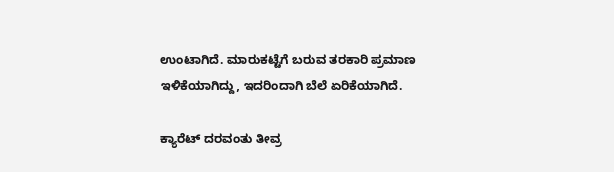ಉಂಟಾಗಿದೆ. ಮಾರುಕಟ್ಟೆಗೆ ಬರುವ ತರಕಾರಿ ಪ್ರಮಾಣ ಇಳಿಕೆಯಾಗಿದ್ದು, ಇದರಿಂದಾಗಿ ಬೆಲೆ ಏರಿಕೆಯಾಗಿದೆ.

ಕ್ಯಾರೆಟ್ ದರವಂತು ತೀವ್ರ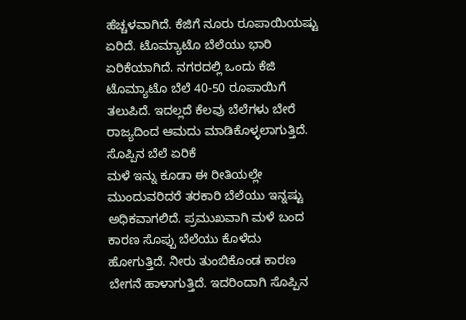ಹೆಚ್ಚಳವಾಗಿದೆ. ಕೆಜಿಗೆ ನೂರು ರೂಪಾಯಿಯಷ್ಟು ಏರಿದೆ. ಟೊಮ್ಯಾಟೊ ಬೆಲೆಯು ಭಾರಿ ಏರಿಕೆಯಾಗಿದೆ. ನಗರದಲ್ಲಿ ಒಂದು ಕೆಜಿ ಟೊಮ್ಯಾಟೊ ಬೆಲೆ 40-50 ರೂಪಾಯಿಗೆ ತಲುಪಿದೆ. ಇದಲ್ಲದೆ ಕೆಲವು ಬೆಲೆಗಳು ಬೇರೆ ರಾಜ್ಯದಿಂದ ಆಮದು ಮಾಡಿಕೊಳ್ಳಲಾಗುತ್ತಿದೆ.
ಸೊಪ್ಪಿನ ಬೆಲೆ ಏರಿಕೆ
ಮಳೆ ಇನ್ನು ಕೂಡಾ ಈ ರೀತಿಯಲ್ಲೇ ಮುಂದುವರಿದರೆ ತರಕಾರಿ ಬೆಲೆಯು ಇನ್ನಷ್ಟು ಅಧಿಕವಾಗಲಿದೆ. ಪ್ರಮುಖವಾಗಿ ಮಳೆ ಬಂದ ಕಾರಣ ಸೊಪ್ಪು ಬೆಲೆಯು ಕೊಳೆದು ಹೋಗುತ್ತಿದೆ. ನೀರು ತುಂಬಿಕೊಂಡ ಕಾರಣ ಬೇಗನೆ ಹಾಳಾಗುತ್ತಿದೆ. ಇದರಿಂದಾಗಿ ಸೊಪ್ಪಿನ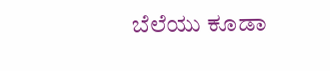ಬೆಲೆಯು ಕೂಡಾ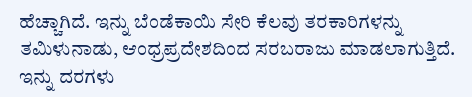ಹೆಚ್ಚಾಗಿದೆ. ಇನ್ನು ಬೆಂಡೆಕಾಯಿ ಸೇರಿ ಕೆಲವು ತರಕಾರಿಗಳನ್ನು ತಮಿಳುನಾಡು, ಆಂಧ್ರಪ್ರದೇಶದಿಂದ ಸರಬರಾಜು ಮಾಡಲಾಗುತ್ತಿದೆ. ಇನ್ನು ದರಗಳು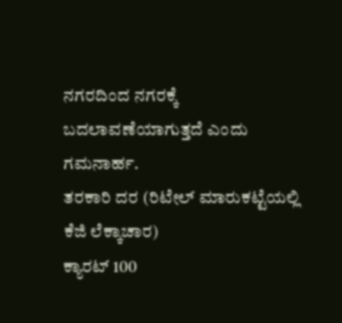ನಗರದಿಂದ ನಗರಕ್ಕೆ ಬದಲಾವಣೆಯಾಗುತ್ತದೆ ಎಂದು ಗಮನಾರ್ಹ.
ತರಕಾರಿ ದರ (ರಿಟೇಲ್ ಮಾರುಕಟ್ಟೆಯಲ್ಲಿ ಕೆಜಿ ಲೆಕ್ಕಾಚಾರ)
ಕ್ಯಾರಟ್ 100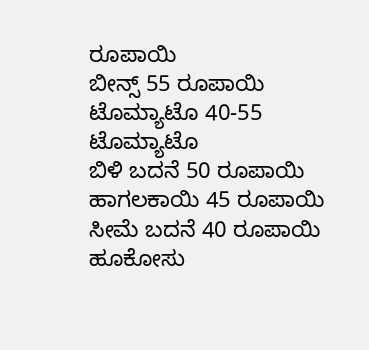ರೂಪಾಯಿ
ಬೀನ್ಸ್ 55 ರೂಪಾಯಿ
ಟೊಮ್ಯಾಟೊ 40-55 ಟೊಮ್ಯಾಟೊ
ಬಿಳಿ ಬದನೆ 50 ರೂಪಾಯಿ
ಹಾಗಲಕಾಯಿ 45 ರೂಪಾಯಿ
ಸೀಮೆ ಬದನೆ 40 ರೂಪಾಯಿ
ಹೂಕೋಸು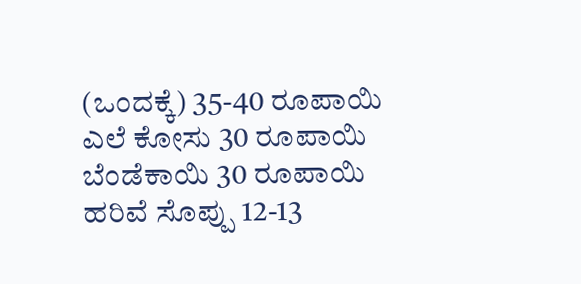(ಒಂದಕ್ಕೆ) 35-40 ರೂಪಾಯಿ
ಎಲೆ ಕೋಸು 30 ರೂಪಾಯಿ
ಬೆಂಡೆಕಾಯಿ 30 ರೂಪಾಯಿ
ಹರಿವೆ ಸೊಪ್ಪು 12-13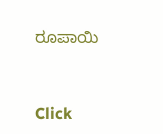ರೂಪಾಯಿ


Click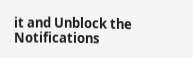it and Unblock the Notifications